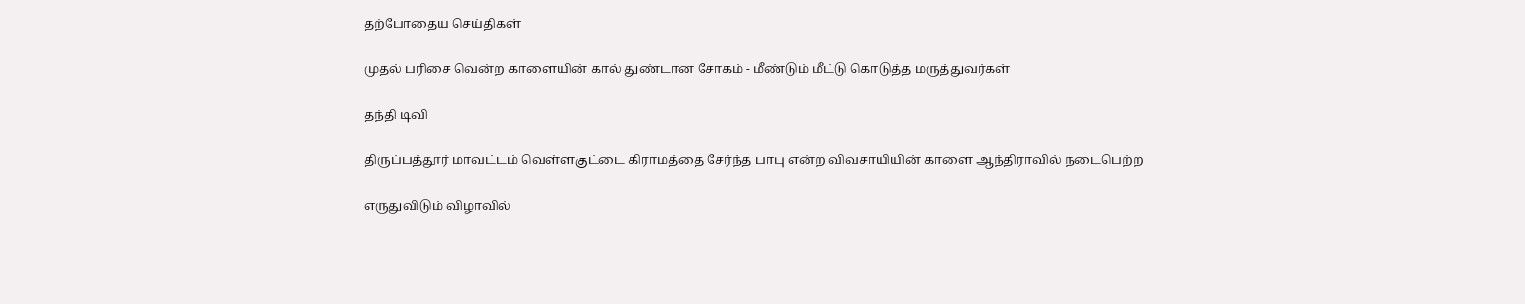தற்போதைய செய்திகள்

முதல் பரிசை வென்ற காளையின் கால் துண்டான சோகம் - மீண்டும் மீட்டு கொடுத்த மருத்துவர்கள்

தந்தி டிவி

திருப்பத்தூர் மாவட்டம் வெள்ளகுட்டை கிராமத்தை சேர்ந்த பாபு என்ற விவசாயியின் காளை ஆந்திராவில் நடைபெற்ற

எருதுவிடும் விழாவில்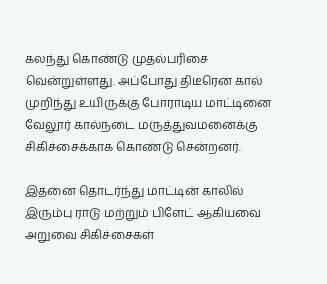கலந்து கொண்டு முதல்பரிசை வென்றுள்ளது. அப்போது திடீரென கால் முறிந்து உயிருக்கு போராடிய மாட்டினை வேலூர் கால்நடை மருத்துவமனைக்கு சிகிச்சைக்காக கொண்டு சென்றனர்.

இதனை தொடர்ந்து மாட்டின் காலில் இரும்பு ராடு மற்றும் பிளேட் ஆகியவை அறுவை சிகிச்சைகள்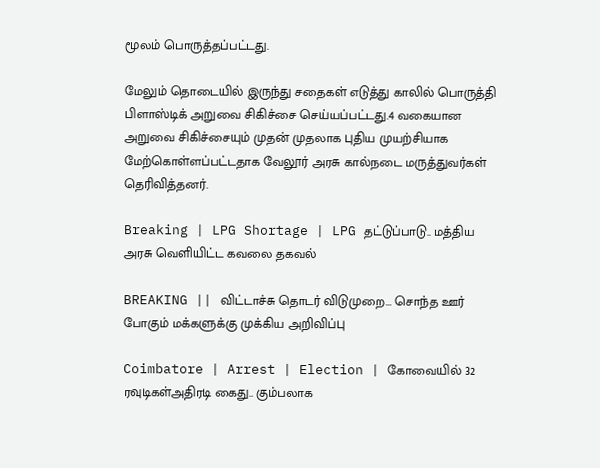மூலம் பொருத்தப்பட்டது.

மேலும் தொடையில் இருந்து சதைகள் எடுத்து காலில் பொருத்தி பிளாஸ்டிக் அறுவை சிகிச்சை செய்யப்பட்டது.4 வகையான அறுவை சிகிச்சையும் முதன் முதலாக புதிய முயற்சியாக மேற்கொள்ளப்பட்டதாக வேலூர் அரசு கால்நடை மருத்துவர்கள் தெரிவித்தனர்.

Breaking | LPG Shortage | LPG தட்டுப்பாடு.. மத்திய அரசு வெளியிட்ட கவலை தகவல்

BREAKING || விட்டாச்சு தொடர் விடுமுறை... சொந்த ஊர் போகும் மக்களுக்கு முக்கிய அறிவிப்பு

Coimbatore | Arrest | Election | கோவையில் 32 ரவுடிகள்அதிரடி கைது.. கும்பலாக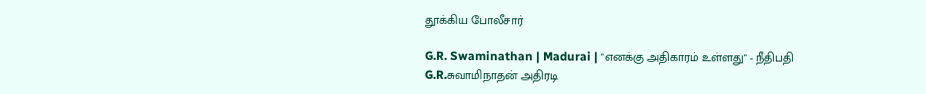தூக்கிய போலீசார்

G.R. Swaminathan | Madurai | "எனக்கு அதிகாரம் உள்ளது" - நீதிபதி G.R.சுவாமிநாதன் அதிரடி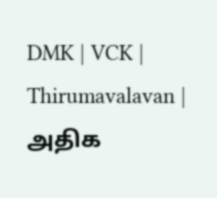DMK | VCK | Thirumavalavan | அதிக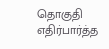தொகுதி எதிர்பார்த்த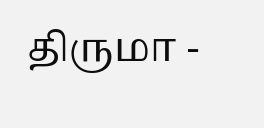திருமா -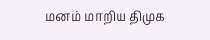மனம் மாறிய திமுக